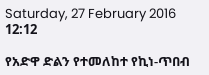Saturday, 27 February 2016 12:12

የአድዋ ድልን የተመለከተ የኪነ-ጥበብ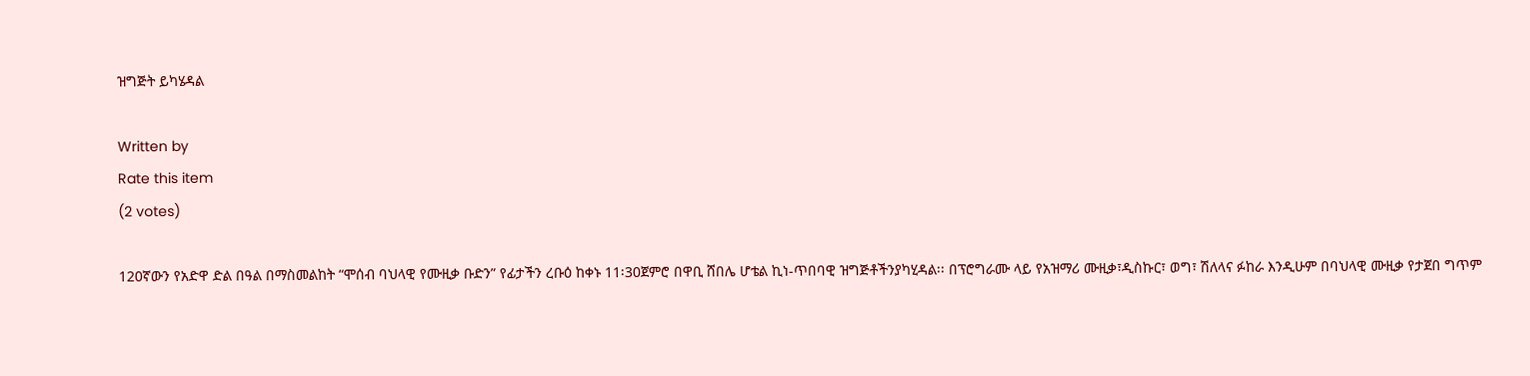ዝግጅት ይካሄዳል

Written by
Rate this item
(2 votes)

120ኛውን የአድዋ ድል በዓል በማስመልከት “ሞሰብ ባህላዊ የሙዚቃ ቡድን” የፊታችን ረቡዕ ከቀኑ 11፡30ጀምሮ በዋቢ ሸበሌ ሆቴል ኪነ-ጥበባዊ ዝግጅቶችንያካሂዳል፡፡ በፕሮግራሙ ላይ የአዝማሪ ሙዚቃ፣ዲስኩር፣ ወግ፣ ሽለላና ፉከራ እንዲሁም በባህላዊ ሙዚቃ የታጀበ ግጥም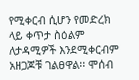የሚቀርብ ሲሆን የመድረክ ላይ ቀጥታ ስዕልም ለታዳሚዎች እንደሚቀርብም አዘጋጆቹ ገልፀዋል፡፡ ሞሰብ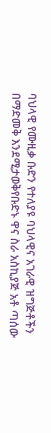ባህላዊ የሙዚቃ ቡድን የተለያዩ ባህላዊና አገራዊ ዝግጅቶችን በማድመቅ እንደሚታወቅየቡድኑ ዋና ስራ አስኪያጅ አቶ ጣሰው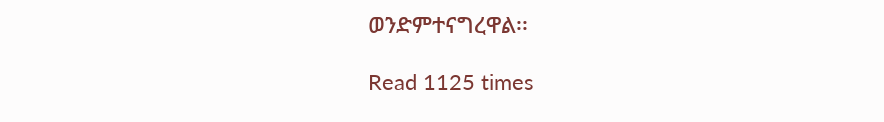ወንድምተናግረዋል፡፡

Read 1125 times